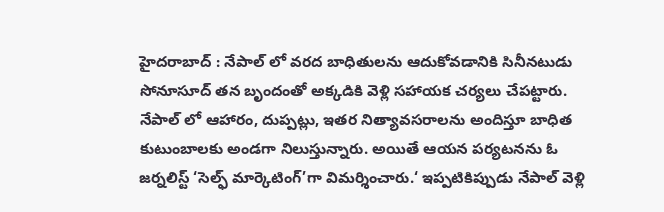హైదరాబాద్ : నేపాల్ లో వరద బాధితులను ఆదుకోవడానికి సినీనటుడు సోనూసూద్ తన బృందంతో అక్కడికి వెళ్లి సహాయక చర్యలు చేపట్టారు. నేపాల్ లో ఆహారం, దుప్పట్లు, ఇతర నిత్యావసరాలను అందిస్తూ బాధిత కుటుంబాలకు అండగా నిలుస్తున్నారు. అయితే ఆయన పర్యటనను ఓ జర్నలిస్ట్ ‘సెల్ఫ్ మార్కెటింగ్’గా విమర్శించారు.‘ ఇప్పటికిప్పుడు నేపాల్ వెళ్లి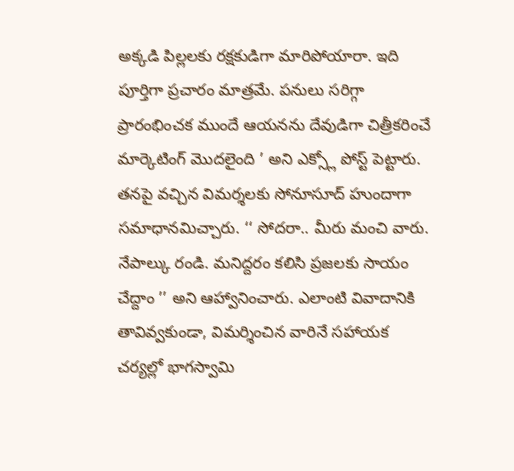అక్కడి పిల్లలకు రక్షకుడిగా మారిపోయారా. ఇది పూర్తిగా ప్రచారం మాత్రమే. పనులు సరిగ్గా ప్రారంభించక ముందే ఆయనను దేవుడిగా చిత్రీకరించే మార్కెటింగ్ మొదలైంది ’ అని ఎక్స్లో పోస్ట్ పెట్టారు. తనపై వచ్చిన విమర్శలకు సోనూసూద్ హుందాగా సమాధానమిచ్చారు. ‘‘ సోదరా.. మీరు మంచి వారు. నేపాల్కు రండి. మనిద్దరం కలిసి ప్రజలకు సాయం చేద్దాం ’’ అని ఆహ్వానించారు. ఎలాంటి వివాదానికి తావివ్వకుండా, విమర్శించిన వారినే సహాయక చర్యల్లో భాగస్వామి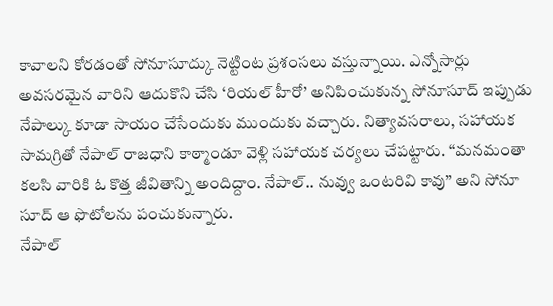కావాలని కోరడంతో సోనూసూద్కు నెట్టింట ప్రశంసలు వస్తున్నాయి. ఎన్నోసార్లు అవసరమైన వారిని ఆదుకొని చేసి ‘రియల్ హీరో’ అనిపించుకున్న సోనూసూద్ ఇప్పుడు నేపాల్కు కూడా సాయం చేసేందుకు ముందుకు వచ్చారు. నిత్యావసరాలు, సహాయక సామగ్రితో నేపాల్ రాజధాని కాఠ్మాండూ వెళ్లి సహాయక చర్యలు చేపట్టారు. ‘‘మనమంతా కలసి వారికి ఓ కొత్త జీవితాన్ని అందిద్దాం. నేపాల్.. నువ్వు ఒంటరివి కావు’’ అని సోనూ సూద్ ఆ ఫొటోలను పంచుకున్నారు.
నేపాల్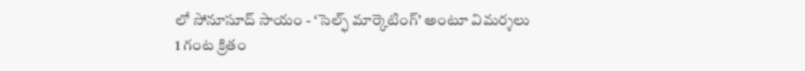లో సోనూసూద్ సాయం - ‘సెల్ఫ్ మార్కెటింగ్’ అంటూ విమర్శలు
1 గంట క్రితం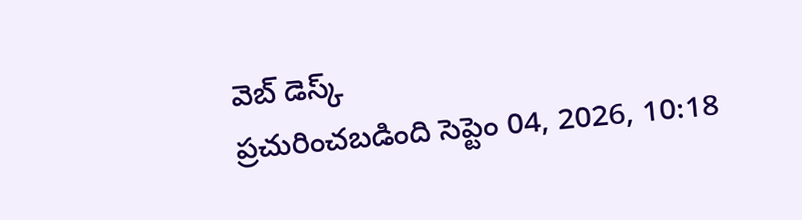వెబ్ డెస్క్
ప్రచురించబడింది సెప్టెం 04, 2026, 10:18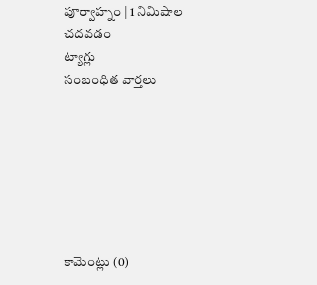పూర్వాహ్నం | 1 నిమిషాల చదవడం
ట్యాగ్లు
సంబంధిత వార్తలు







కామెంట్లు (0)